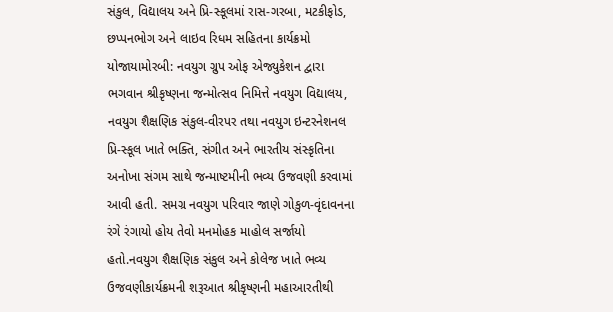સંકુલ, વિદ્યાલય અને પ્રિ-સ્કૂલમાં રાસ-ગરબા, મટકીફોડ, છપ્પનભોગ અને લાઇવ રિધમ સહિતના કાર્યક્રમો યોજાયામોરબી: નવયુગ ગ્રુપ ઓફ એજ્યુકેશન દ્વારા ભગવાન શ્રીકૃષ્ણના જન્મોત્સવ નિમિત્તે નવયુગ વિદ્યાલય, નવયુગ શૈક્ષણિક સંકુલ-વીરપર તથા નવયુગ ઇન્ટરનેશનલ પ્રિ-સ્કૂલ ખાતે ભક્તિ, સંગીત અને ભારતીય સંસ્કૃતિના અનોખા સંગમ સાથે જન્માષ્ટમીની ભવ્ય ઉજવણી કરવામાં આવી હતી. સમગ્ર નવયુગ પરિવાર જાણે ગોકુળ-વૃંદાવનના રંગે રંગાયો હોય તેવો મનમોહક માહોલ સર્જાયો હતો.નવયુગ શૈક્ષણિક સંકુલ અને કોલેજ ખાતે ભવ્ય ઉજવણીકાર્યક્રમની શરૂઆત શ્રીકૃષ્ણની મહાઆરતીથી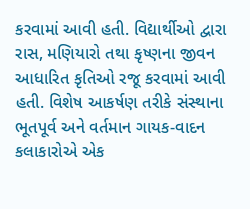કરવામાં આવી હતી. વિદ્યાર્થીઓ દ્વારા રાસ, મણિયારો તથા કૃષ્ણના જીવન આધારિત કૃતિઓ રજૂ કરવામાં આવી હતી. વિશેષ આકર્ષણ તરીકે સંસ્થાના ભૂતપૂર્વ અને વર્તમાન ગાયક-વાદન કલાકારોએ એક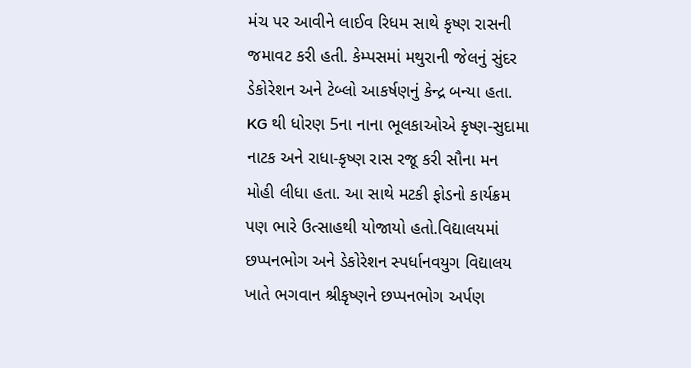મંચ પર આવીને લાઈવ રિધમ સાથે કૃષ્ણ રાસની જમાવટ કરી હતી. કેમ્પસમાં મથુરાની જેલનું સુંદર ડેકોરેશન અને ટેબ્લો આકર્ષણનું કેન્દ્ર બન્યા હતા. KG થી ધોરણ 5ના નાના ભૂલકાઓએ કૃષ્ણ-સુદામા નાટક અને રાધા-કૃષ્ણ રાસ રજૂ કરી સૌના મન મોહી લીધા હતા. આ સાથે મટકી ફોડનો કાર્યક્રમ પણ ભારે ઉત્સાહથી યોજાયો હતો.વિદ્યાલયમાં છપ્પનભોગ અને ડેકોરેશન સ્પર્ધાનવયુગ વિદ્યાલય ખાતે ભગવાન શ્રીકૃષ્ણને છપ્પનભોગ અર્પણ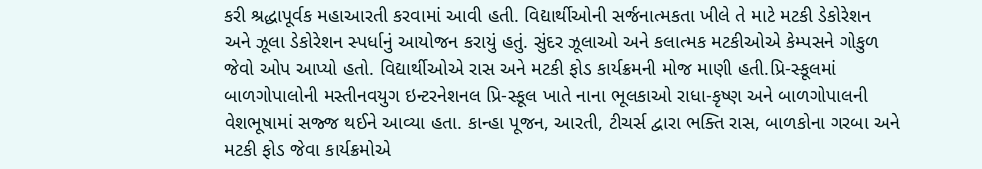કરી શ્રદ્ધાપૂર્વક મહાઆરતી કરવામાં આવી હતી. વિદ્યાર્થીઓની સર્જનાત્મકતા ખીલે તે માટે મટકી ડેકોરેશન અને ઝૂલા ડેકોરેશન સ્પર્ધાનું આયોજન કરાયું હતું. સુંદર ઝૂલાઓ અને કલાત્મક મટકીઓએ કેમ્પસને ગોકુળ જેવો ઓપ આપ્યો હતો. વિદ્યાર્થીઓએ રાસ અને મટકી ફોડ કાર્યક્રમની મોજ માણી હતી.પ્રિ-સ્કૂલમાં બાળગોપાલોની મસ્તીનવયુગ ઇન્ટરનેશનલ પ્રિ-સ્કૂલ ખાતે નાના ભૂલકાઓ રાધા-કૃષ્ણ અને બાળગોપાલની વેશભૂષામાં સજ્જ થઈને આવ્યા હતા. કાન્હા પૂજન, આરતી, ટીચર્સ દ્વારા ભક્તિ રાસ, બાળકોના ગરબા અને મટકી ફોડ જેવા કાર્યક્રમોએ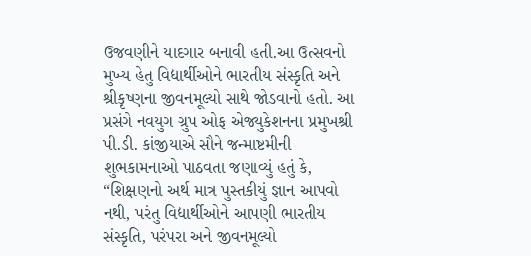ઉજવણીને યાદગાર બનાવી હતી.આ ઉત્સવનો મુખ્ય હેતુ વિદ્યાર્થીઓને ભારતીય સંસ્કૃતિ અને શ્રીકૃષ્ણના જીવનમૂલ્યો સાથે જોડવાનો હતો. આ પ્રસંગે નવયુગ ગ્રુપ ઓફ એજ્યુકેશનના પ્રમુખશ્રી પી.ડી. કાંજીયાએ સૌને જન્માષ્ટમીની શુભકામનાઓ પાઠવતા જણાવ્યું હતું કે, “શિક્ષણનો અર્થ માત્ર પુસ્તકીયું જ્ઞાન આપવો નથી, પરંતુ વિદ્યાર્થીઓને આપણી ભારતીય સંસ્કૃતિ, પરંપરા અને જીવનમૂલ્યો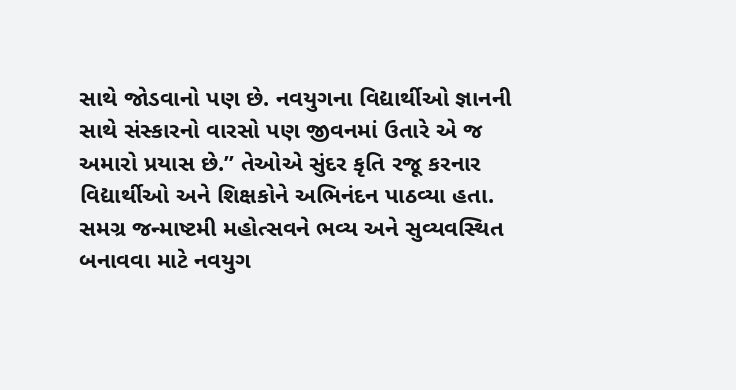સાથે જોડવાનો પણ છે. નવયુગના વિદ્યાર્થીઓ જ્ઞાનની સાથે સંસ્કારનો વારસો પણ જીવનમાં ઉતારે એ જ અમારો પ્રયાસ છે.” તેઓએ સુંદર કૃતિ રજૂ કરનાર વિદ્યાર્થીઓ અને શિક્ષકોને અભિનંદન પાઠવ્યા હતા. સમગ્ર જન્માષ્ટમી મહોત્સવને ભવ્ય અને સુવ્યવસ્થિત બનાવવા માટે નવયુગ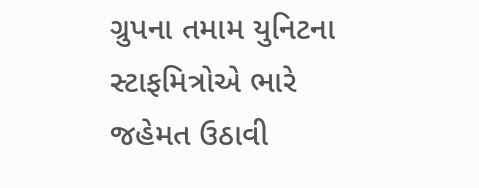ગ્રુપના તમામ યુનિટના સ્ટાફમિત્રોએ ભારે જહેમત ઉઠાવી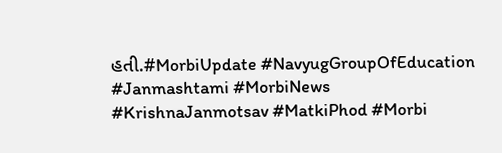હતી.#MorbiUpdate #NavyugGroupOfEducation #Janmashtami #MorbiNews #KrishnaJanmotsav #MatkiPhod #Morbi